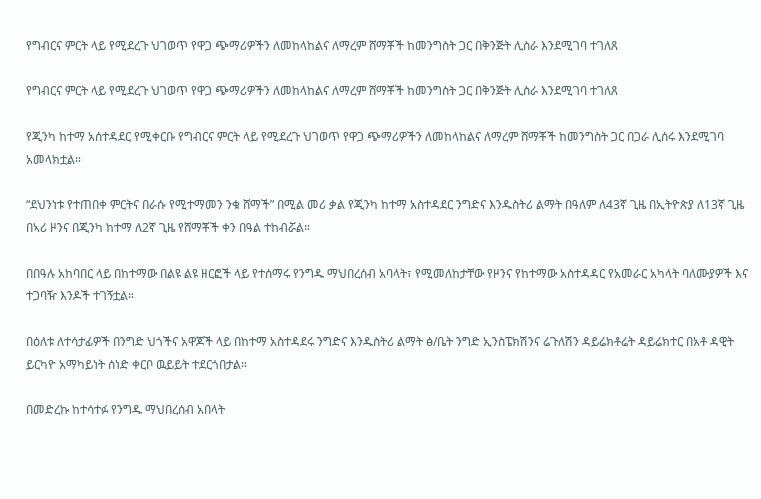የግብርና ምርት ላይ የሚደረጉ ህገወጥ የዋጋ ጭማሪዎችን ለመከላከልና ለማረም ሸማቾች ከመንግስት ጋር በቅንጅት ሊስራ እንደሚገባ ተገለጸ

የግብርና ምርት ላይ የሚደረጉ ህገወጥ የዋጋ ጭማሪዎችን ለመከላከልና ለማረም ሸማቾች ከመንግስት ጋር በቅንጅት ሊስራ እንደሚገባ ተገለጸ

የጂንካ ከተማ አሰተዳደር የሚቀርቡ የግብርና ምርት ላይ የሚደረጉ ህገወጥ የዋጋ ጭማሪዎችን ለመከላከልና ለማረም ሸማቾች ከመንግስት ጋር በጋራ ሊሰሩ እንደሚገባ አመላክቷል።

“ደህንነቱ የተጠበቀ ምርትና በራሱ የሚተማመን ንቁ ሸማች” በሚል መሪ ቃል የጂንካ ከተማ አስተዳደር ንግድና እንዱስትሪ ልማት በዓለም ለ43ኛ ጊዜ በኢትዮጵያ ለ13ኛ ጊዜ በኣሪ ዞንና በጂንካ ከተማ ለ2ኛ ጊዜ የሸማቾች ቀን በዓል ተከብሯል።

በበዓሉ አከባበር ላይ በከተማው በልዩ ልዩ ዘርፎች ላይ የተሰማሩ የንግዱ ማህበረሰብ አባላት፣ የሚመለከታቸው የዞንና የከተማው አስተዳዳር የአመራር አካላት ባለሙያዎች እና ተጋባዥ እንዶች ተገኝቷል።

በዕለቱ ለተሳታፊዎች በንግድ ህጎችና አዋጆች ላይ በከተማ አስተዳደሩ ንግድና እንዱስትሪ ልማት ፅ/ቤት ንግድ ኢንስፔክሽንና ሬጉለሽን ዳይሬክቶሬት ዳይሬክተር በአቶ ዳዊት ይርካዮ አማካይነት ሰነድ ቀርቦ ዉይይት ተደርጎበታል።

በመድረኩ ከተሳተፉ የንግዱ ማህበረሰብ አበላት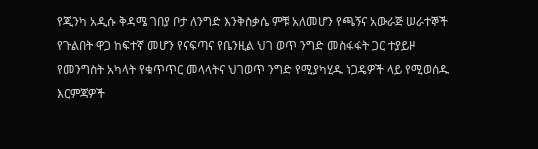የጂንካ አዲሱ ቅዳሜ ገበያ ቦታ ለንግድ እንቅስቃሴ ምቹ አለመሆን የጫኝና አውራጅ ሠራተኞች የጉልበት ዋጋ ከፍተኛ መሆን የናፍጣና የቤንዚል ህገ ወጥ ንግድ መስፋፋት ጋር ተያይዞ የመንግስት አካላት የቁጥጥር መላላትና ህገወጥ ንግድ የሚያካሂዱ ነጋዴዎች ላይ የሚወሰዱ እርምጃዎች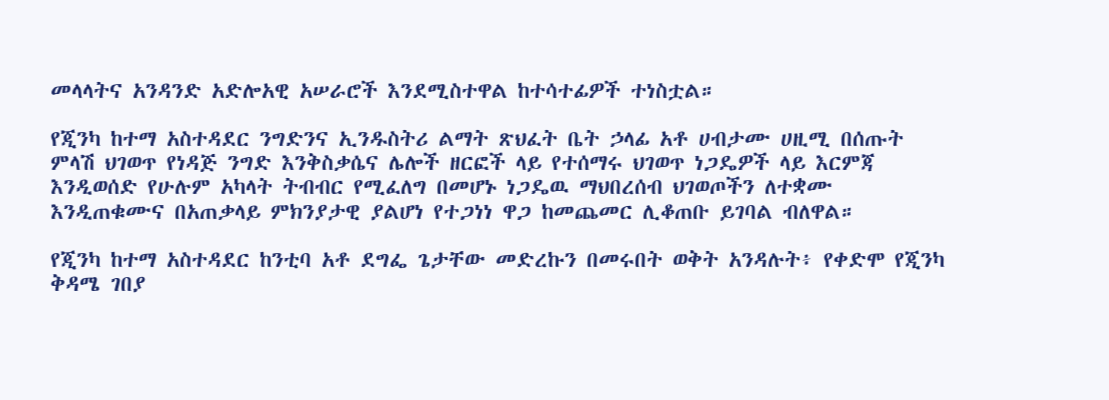መላላትና አንዳንድ አድሎአዊ አሠራሮች እንደሚስተዋል ከተሳተፊዎች ተነስቷል።

የጂንካ ከተማ አስተዳደር ንግድንና ኢንዱስትሪ ልማት ጽህፈት ቤት ኃላፊ አቶ ሀብታሙ ሀዚሚ በሰጡት ምላሽ ህገወጥ የነዳጅ ንግድ እንቅስቃሴና ሌሎች ዘርፎች ላይ የተሰማሩ ህገወጥ ነጋዴዎች ላይ እርምጃ እንዲወሰድ የሁሉም አካላት ትብብር የሚፈለግ በመሆኑ ነጋዴዉ ማህበረሰብ ህገወጦችን ለተቋሙ እንዲጠቁሙና በአጠቃላይ ምክንያታዊ ያልሆነ የተጋነነ ዋጋ ከመጨመር ሊቆጠቡ ይገባል ብለዋል።

የጂንካ ከተማ አስተዳደር ከንቲባ አቶ ደግፌ ጌታቸው መድረኩን በመሩበት ወቅት አንዳሉት፥ የቀድሞ የጂንካ ቅዳሜ ገበያ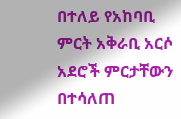በተለይ የአከባቢ ምርት አቅራቢ አርሶ አደሮች ምርታቸውን በተሳለጠ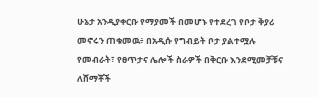ሁኔታ አንዲያቀርቡ የማያመች በመሆኑ የተደረገ የቦታ ቅያሪ መኖሩን ጠቁመዉ፥ በአዲሱ የግብይት ቦታ ያልተሟሉ የመብራት፣ የፀጥታና ሌሎች ስራዎች በቅርቡ እንደሚመቻቹና ለሸማቾች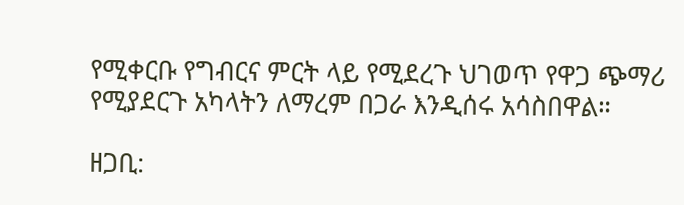የሚቀርቡ የግብርና ምርት ላይ የሚደረጉ ህገወጥ የዋጋ ጭማሪ የሚያደርጉ አካላትን ለማረም በጋራ እንዲሰሩ አሳስበዋል።

ዘጋቢ: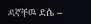ዳኛቸዉ ደሴ –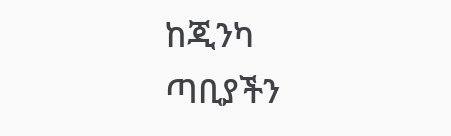ከጂንካ ጣቢያችን